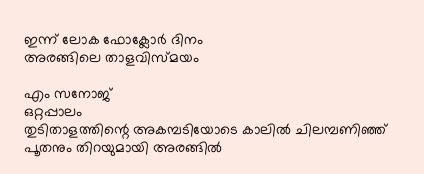ഇന്ന് ലോക ഫോക്ലോർ ദിനം
അരങ്ങിലെ താളവിസ്മയം

എം സനോജ്
ഒറ്റപ്പാലം
തുടിതാളത്തിന്റെ അകമ്പടിയോടെ കാലിൽ ചിലമ്പണിഞ്ഞ് പൂതനും തിറയുമായി അരങ്ങിൽ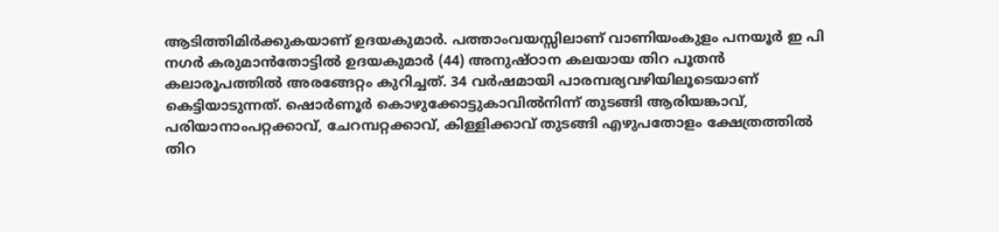ആടിത്തിമിർക്കുകയാണ് ഉദയകുമാർ. പത്താംവയസ്സിലാണ് വാണിയംകുളം പനയൂർ ഇ പി നഗർ കരുമാൻതോട്ടിൽ ഉദയകുമാർ (44) അനുഷ്ഠാന കലയായ തിറ പൂതൻ കലാരൂപത്തിൽ അരങ്ങേറ്റം കുറിച്ചത്. 34 വർഷമായി പാരമ്പര്യവഴിയിലൂടെയാണ് കെട്ടിയാടുന്നത്. ഷൊർണൂർ കൊഴുക്കോട്ടുകാവിൽനിന്ന് തുടങ്ങി ആരിയങ്കാവ്, പരിയാനാംപറ്റക്കാവ്, ചേറമ്പറ്റക്കാവ്, കിള്ളിക്കാവ് തുടങ്ങി എഴുപതോളം ക്ഷേത്രത്തിൽ തിറ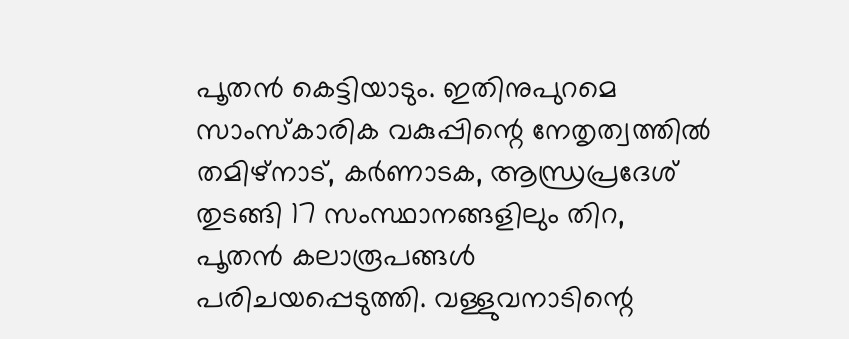പൂതൻ കെട്ടിയാടും. ഇതിനുപുറമെ സാംസ്കാരിക വകുപ്പിന്റെ നേതൃത്വത്തിൽ തമിഴ്നാട്, കർണാടക, ആന്ധ്രപ്രദേശ് തുടങ്ങി 17 സംസ്ഥാനങ്ങളിലും തിറ, പൂതൻ കലാരൂപങ്ങൾ പരിചയപ്പെടുത്തി. വള്ളുവനാടിന്റെ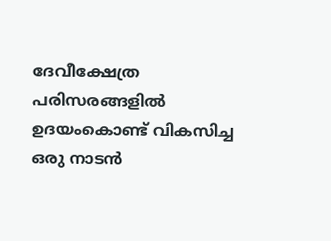ദേവീക്ഷേത്ര പരിസരങ്ങളിൽ ഉദയംകൊണ്ട് വികസിച്ച ഒരു നാടൻ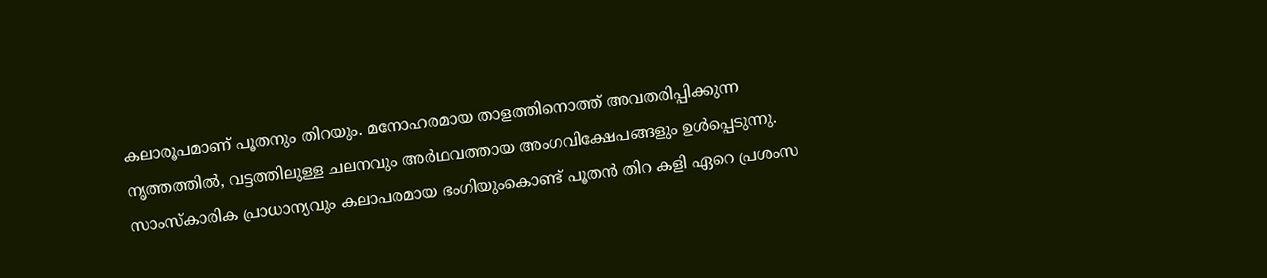കലാരൂപമാണ് പൂതനും തിറയും. മനോഹരമായ താളത്തിനൊത്ത് അവതരിപ്പിക്കുന്ന നൃത്തത്തിൽ, വട്ടത്തിലുള്ള ചലനവും അർഥവത്തായ അംഗവിക്ഷേപങ്ങളും ഉൾപ്പെടുന്നു. സാംസ്കാരിക പ്രാധാന്യവും കലാപരമായ ഭംഗിയുംകൊണ്ട് പൂതൻ തിറ കളി ഏറെ പ്രശംസ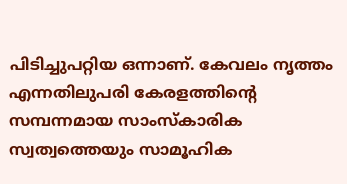പിടിച്ചുപറ്റിയ ഒന്നാണ്. കേവലം നൃത്തം എന്നതിലുപരി കേരളത്തിന്റെ സമ്പന്നമായ സാംസ്കാരിക സ്വത്വത്തെയും സാമൂഹിക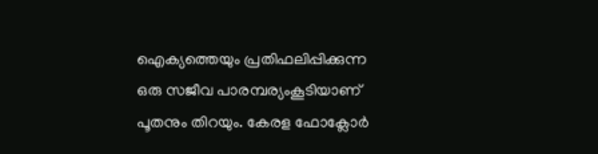ഐക്യത്തെയും പ്രതിഫലിപ്പിക്കുന്ന ഒരു സജീവ പാരമ്പര്യംകൂടിയാണ് പൂതനും തിറയും. കേരള ഫോക്ലോർ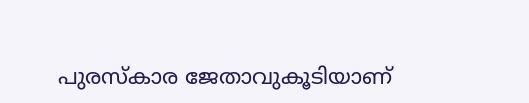പുരസ്കാര ജേതാവുകൂടിയാണ്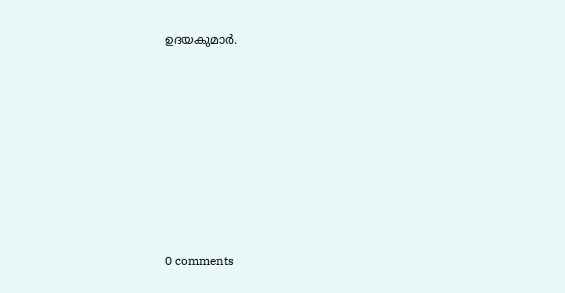ഉദയകുമാർ.









0 comments